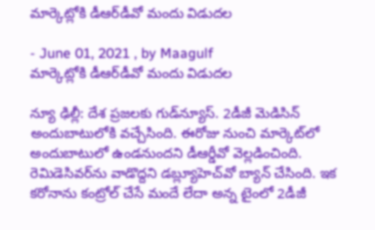మార్కెట్లోకి డీఆర్‌డీవో మందు విడుదల

- June 01, 2021 , by Maagulf
మార్కెట్లోకి డీఆర్‌డీవో మందు విడుదల

న్యూ ఢిల్లీ: దేశ ప్రజలకు గుడ్‌న్యూస్‌. 2డీజీ మెడిసిన్‌ అందుబాటులోకి వచ్చేసింది. ఈరోజు నుంచి మార్కెట్‌లో అందుబాటులో ఉండనుందని డీఆర్డీవో వెల్లడించింది. రెమిడెసివర్‌ను వాడొద్దని డబ్ల్యూహెచ్‌వో బ్యాన్‌ చేసింది. ఇక కరోనాను కంట్రోల్‌ చేసే మందే లేదా అన్న టైంలో 2డీజీ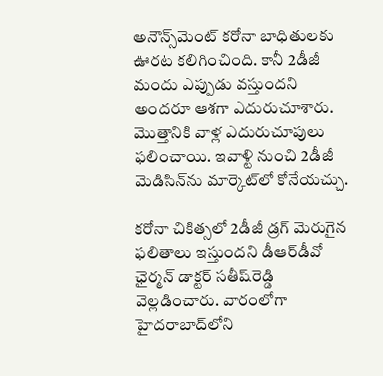అనౌన్స్‌మెంట్‌ కరోనా బాధితులకు ఊరట కలిగించింది. కానీ 2డీజీ మందు ఎప్పుడు వస్తుందని అందరూ ఆశగా ఎదురుచూశారు. మొత్తానికి వాళ్ల ఎదురుచూపులు ఫలించాయి. ఇవాళ్టి నుంచి 2డీజీ మెడిసిన్‌ను మార్కెట్‌లో కోనేయచ్చు.

కరోనా చికిత్సలో 2డీజీ డ్రగ్‌ మెరుగైన ఫలితాలు ఇస్తుందని డీఆర్‌డీవో ఛైర్మన్‌ డాక్టర్‌ సతీష్‌రెడ్డి వెల్లడించారు. వారంలోగా హైదరాబాద్‌లోని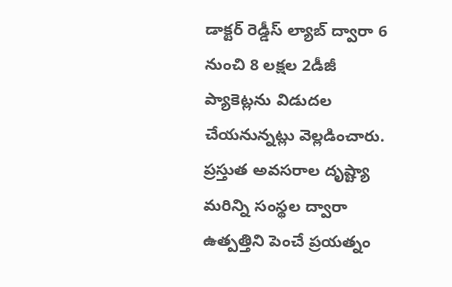డాక్టర్‌ రెడ్డీస్‌ ల్యాబ్‌ ద్వారా 6 నుంచి 8 లక్షల 2డీజీ ప్యాకెట్లను విడుదల చేయనున్నట్లు వెల్లడించారు. ప్రస్తుత అవసరాల దృష్ట్యా మరిన్ని సంస్థల ద్వారా ఉత్పత్తిని పెంచే ప్రయత్నం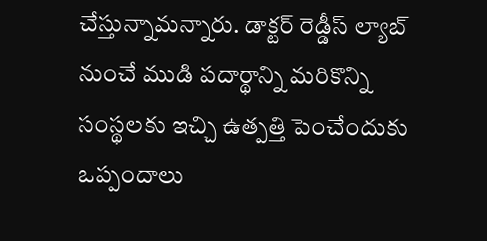చేస్తున్నామన్నారు. డాక్టర్‌ రెడ్డీస్‌ ల్యాబ్‌ నుంచే ముడి పదార్థాన్ని మరికొన్ని సంస్థలకు ఇచ్చి ఉత్పత్తి పెంచేందుకు ఒప్పందాలు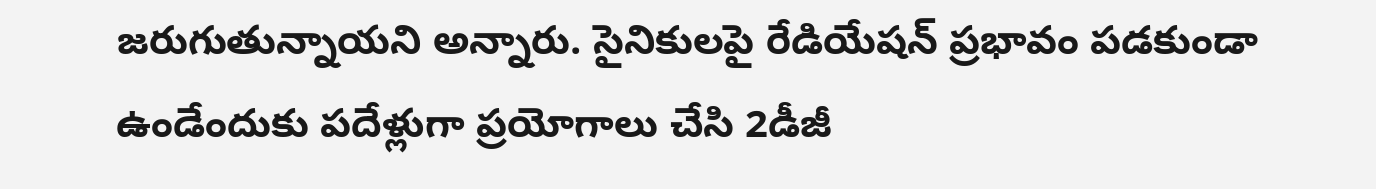జరుగుతున్నాయని అన్నారు. సైనికులపై రేడియేషన్‌ ప్రభావం పడకుండా ఉండేందుకు పదేళ్లుగా ప్రయోగాలు చేసి 2డీజీ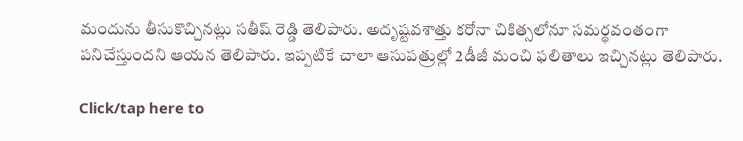మందును తీసుకొచ్చినట్లు సతీష్‌ రెడ్డి తెలిపారు. అదృష్టవశాత్తు కరోనా చికిత్సలోనూ సమర్థవంతంగా పనిచేస్తుందని ఆయన తెలిపారు. ఇప్పటికే చాలా ఆసుపత్రుల్లో 2డీజీ మంచి ఫలితాలు ఇచ్చినట్లు తెలిపారు.

Click/tap here to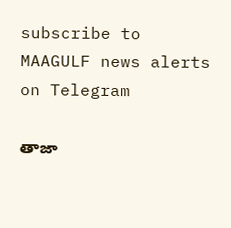subscribe to MAAGULF news alerts on Telegram

తాజా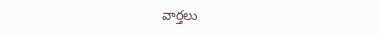వార్తలు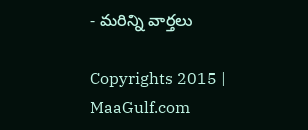- మరిన్ని వార్తలు

Copyrights 2015 | MaaGulf.com